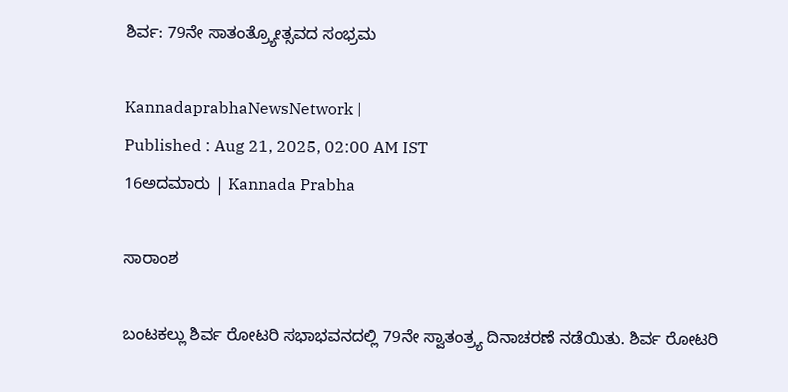ಶಿರ್ವ: 79ನೇ ಸಾತಂತ್ರ್ಯೋತ್ಸವದ ಸಂಭ್ರಮ

KannadaprabhaNewsNetwork |
Published : Aug 21, 2025, 02:00 AM IST
16ಅದಮಾರು | Kannada Prabha

ಸಾರಾಂಶ

ಬಂಟಕಲ್ಲು ಶಿರ್ವ ರೋಟರಿ ಸಭಾಭವನದಲ್ಲಿ 79ನೇ ಸ್ವಾತಂತ್ರ್ಯ ದಿನಾಚರಣೆ ನಡೆಯಿತು. ಶಿರ್ವ ರೋಟರಿ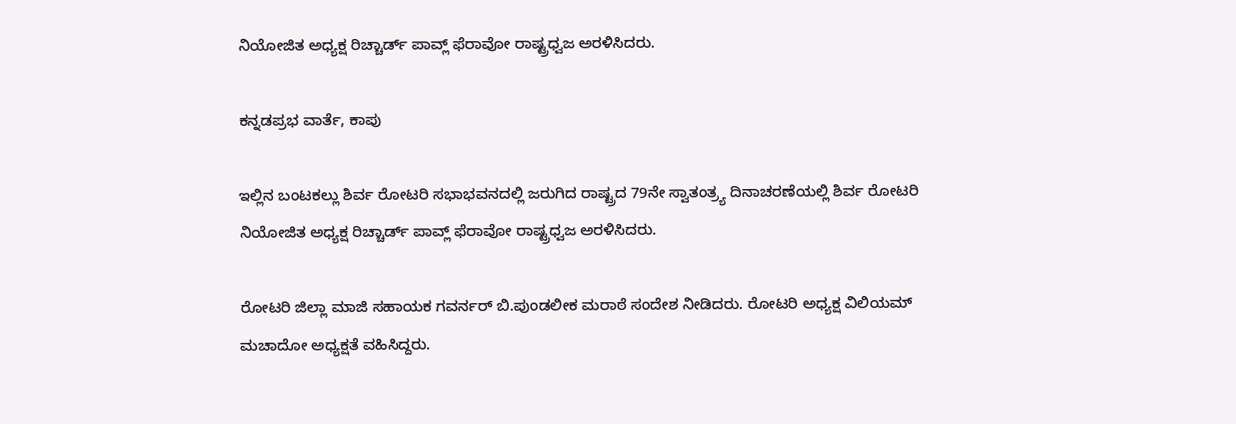ನಿಯೋಜಿತ ಅಧ್ಯಕ್ಷ ರಿಚ್ಚಾರ್ಡ್ ಪಾವ್ಲ್ ಫೆರಾವೋ ರಾಷ್ಟ್ರಧ್ವಜ ಅರಳಿಸಿದರು.

ಕನ್ನಡಪ್ರಭ ವಾರ್ತೆ, ಕಾಪು

ಇಲ್ಲಿನ ಬಂಟಕಲ್ಲು ಶಿರ್ವ ರೋಟರಿ ಸಭಾಭವನದಲ್ಲಿ ಜರುಗಿದ ರಾಷ್ಟ್ರದ 79ನೇ ಸ್ವಾತಂತ್ರ್ಯ ದಿನಾಚರಣೆಯಲ್ಲಿ ಶಿರ್ವ ರೋಟರಿ ನಿಯೋಜಿತ ಅಧ್ಯಕ್ಷ ರಿಚ್ಚಾರ್ಡ್ ಪಾವ್ಲ್ ಫೆರಾವೋ ರಾಷ್ಟ್ರಧ್ವಜ ಅರಳಿಸಿದರು.

ರೋಟರಿ ಜಿಲ್ಲಾ ಮಾಜಿ ಸಹಾಯಕ ಗವರ್ನರ್ ಬಿ.ಪುಂಡಲೀಕ ಮರಾಠೆ ಸಂದೇಶ ನೀಡಿದರು. ರೋಟರಿ ಅಧ್ಯಕ್ಷ ವಿಲಿಯಮ್ ಮಚಾದೋ ಅಧ್ಯಕ್ಷತೆ ವಹಿಸಿದ್ದರು.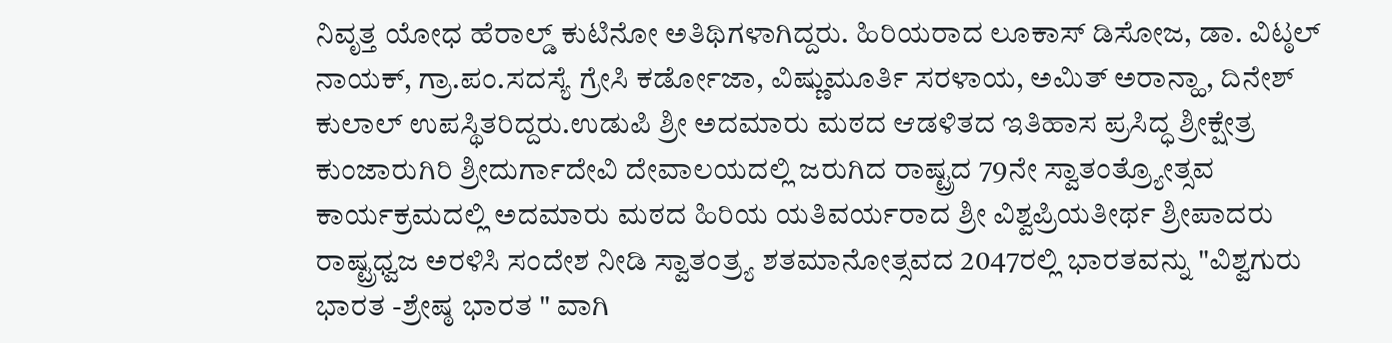ನಿವೃತ್ತ ಯೋಧ ಹೆರಾಲ್ಡ್ ಕುಟಿನೋ ಅತಿಥಿಗಳಾಗಿದ್ದರು. ಹಿರಿಯರಾದ ಲೂಕಾಸ್ ಡಿಸೋಜ, ಡಾ. ವಿಟ್ಠಲ್ ನಾಯಕ್, ಗ್ರಾ.ಪಂ.ಸದಸ್ಯೆ ಗ್ರೇಸಿ ಕರ್ಡೋಜಾ, ವಿಷ್ಣುಮೂರ್ತಿ ಸರಳಾಯ, ಅಮಿತ್ ಅರಾನ್ಹಾ, ದಿನೇಶ್ ಕುಲಾಲ್ ಉಪಸ್ಥಿತರಿದ್ದರು.ಉಡುಪಿ ಶ್ರೀ ಅದಮಾರು ಮಠದ ಆಡಳಿತದ ಇತಿಹಾಸ ಪ್ರಸಿದ್ಧ ಶ್ರೀಕ್ಷೇತ್ರ ಕುಂಜಾರುಗಿರಿ ಶ್ರೀದುರ್ಗಾದೇವಿ ದೇವಾಲಯದಲ್ಲಿ ಜರುಗಿದ ರಾಷ್ಟ್ರದ 79ನೇ ಸ್ವಾತಂತ್ರ್ಯೋತ್ಸವ ಕಾರ್ಯಕ್ರಮದಲ್ಲಿ ಅದಮಾರು ಮಠದ ಹಿರಿಯ ಯತಿವರ್ಯರಾದ ಶ್ರೀ ವಿಶ್ವಪ್ರಿಯತೀರ್ಥ ಶ್ರೀಪಾದರು ರಾಷ್ಟ್ರಧ್ವಜ ಅರಳಿಸಿ ಸಂದೇಶ ನೀಡಿ ಸ್ವಾತಂತ್ರ್ಯ ಶತಮಾನೋತ್ಸವದ 2047ರಲ್ಲಿ ಭಾರತವನ್ನು "ವಿಶ್ವಗುರು ಭಾರತ -ಶ್ರೇಷ್ಠ ಭಾರತ " ವಾಗಿ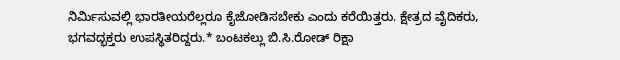ನಿರ್ಮಿಸುವಲ್ಲಿ ಭಾರತೀಯರೆಲ್ಲರೂ ಕೈಜೋಡಿಸಬೇಕು ಎಂದು ಕರೆಯಿತ್ತರು. ಕ್ಷೇತ್ರದ ವೈದಿಕರು, ಭಗವದ್ಭಕ್ತರು ಉಪಸ್ಥಿತರಿದ್ದರು.* ಬಂಟಕಲ್ಲು ಬಿ.ಸಿ.ರೋಡ್ ರಿಕ್ಷಾ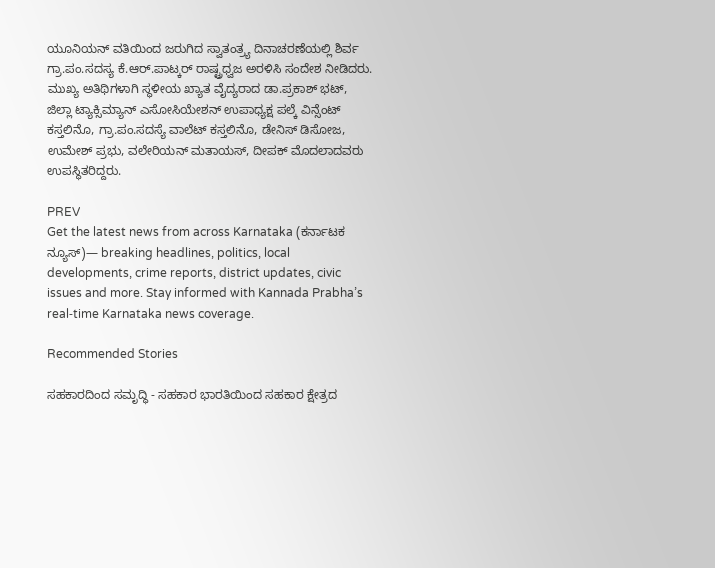ಯೂನಿಯನ್ ವತಿಯಿಂದ ಜರುಗಿದ ಸ್ವಾತಂತ್ರ್ಯ ದಿನಾಚರಣೆಯಲ್ಲಿ ಶಿರ್ವ ಗ್ರಾ.ಪಂ.ಸದಸ್ಯ ಕೆ.ಆರ್.ಪಾಟ್ಕರ್ ರಾಷ್ಟ್ರಧ್ವಜ ಅರಳಿಸಿ ಸಂದೇಶ ನೀಡಿದರು. ಮುಖ್ಯ ಅತಿಥಿಗಳಾಗಿ ಸ್ಥಳೀಯ ಖ್ಯಾತ ವೈದ್ಯರಾದ ಡಾ.ಪ್ರಕಾಶ್ ಭಟ್, ಜಿಲ್ಲಾ ಟ್ಯಾಕ್ಸಿಮ್ಯಾನ್ ಎಸೋಸಿಯೇಶನ್ ಉಪಾಧ್ಯಕ್ಷ ಪಲ್ಕೆ ವಿನ್ಸೆಂಟ್ ಕಸ್ತಲಿನೊ, ಗ್ರಾ.ಪಂ.ಸದಸ್ಯೆ ವಾಲೆಟ್ ಕಸ್ತಲಿನೊ, ಡೇನಿಸ್ ಡಿಸೋಜ, ಉಮೇಶ್ ಪ್ರಭು, ವಲೇರಿಯನ್ ಮತಾಯಸ್, ದೀಪಕ್ ಮೊದಲಾದವರು ಉಪಸ್ಥಿತರಿದ್ದರು.

PREV
Get the latest news from across Karnataka (ಕರ್ನಾಟಕ ನ್ಯೂಸ್)— breaking headlines, politics, local developments, crime reports, district updates, civic issues and more. Stay informed with Kannada Prabha’s real‑time Karnataka news coverage.

Recommended Stories

ಸಹಕಾರದಿಂದ ಸಮೃದ್ಧಿ - ಸಹಕಾರ ಭಾರತಿಯಿಂದ ಸಹಕಾರ ಕ್ಷೇತ್ರದ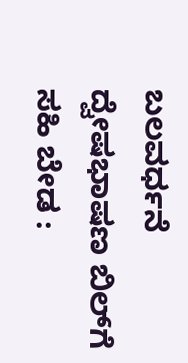ಬಲವರ್ಧನೆ
ದ್ವೇಷಭಾಷಣ ಬಿಲ್‌ಗೆ ಸಹಿ ಬೇಡ :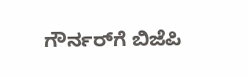ಗೌರ್ನರ್‌ಗೆ ಬಿಜೆಪಿ